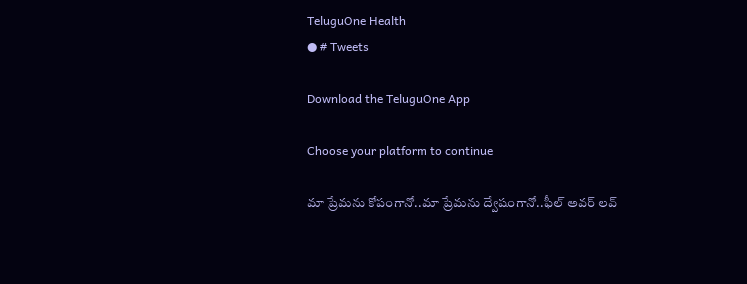TeluguOne Health
● # Tweets

Download the TeluguOne App

Choose your platform to continue

మా ప్రేమను కోపంగానో..మా ప్రేమను ద్వేషంగానో..ఫీల్ అవర్ లవ్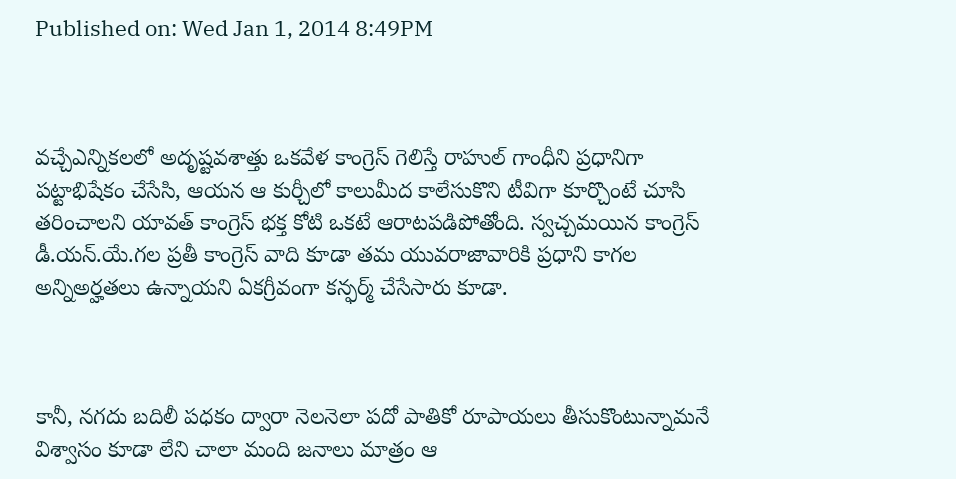Published on: Wed Jan 1, 2014 8:49PM



వచ్చేఎన్నికలలో అదృష్టవశాత్తు ఒకవేళ కాంగ్రెస్ గెలిస్తే రాహుల్ గాంధీని ప్రధానిగా పట్టాభిషేకం చేసేసి, ఆయన ఆ కుర్చీలో కాలుమీద కాలేసుకొని టీవిగా కూర్చొంటే చూసి తరించాలని యావత్ కాంగ్రెస్ భక్త కోటి ఒకటే ఆరాటపడిపోతోంది. స్వచ్చమయిన కాంగ్రెస్ డీ.యన్.యే.గల ప్రతీ కాంగ్రెస్ వాది కూడా తమ యువరాజావారికి ప్రధాని కాగల అన్నిఅర్హతలు ఉన్నాయని ఏకగ్రీవంగా కన్ఫర్మ్ చేసేసారు కూడా.



కానీ, నగదు బదిలీ పధకం ద్వారా నెలనెలా పదో పాతికో రూపాయలు తీసుకొంటున్నామనే విశ్వాసం కూడా లేని చాలా మంది జనాలు మాత్రం ఆ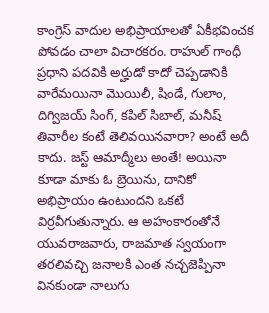కాంగ్రెస్ వాదుల అభిప్రాయాలతో ఏకీభవించక పోవడం చాలా విచారకరం. రాహుల్ గాంధీ ప్రధాని పదవికి అర్హుడో కాదో చెప్పడానికి వారేమయినా మొయిలీ, షిండే, గులాం, దిగ్విజయ్ సింగ్, కపిల్ సిబాల్, మనీష్ తివారీల కంటే తెలివయినవారా? అంటే అదీ కాదు. జస్ట్ ఆమాద్మీలు అంతే! అయినా కూడా మాకు ఓ బ్రెయిను, దానికో అభిప్రాయం ఉంటుందని ఒకటే విర్రవీగుతున్నారు. ఆ అహంకారంతోనే యువరాజవారు, రాజమాత స్వయంగా తరలివచ్చి జనాలకి ఎంత నచ్చజెప్పినా వినకుండా నాలుగు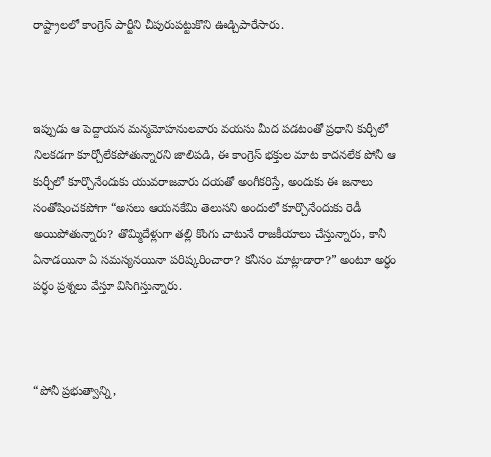రాష్ట్రాలలో కాంగ్రెస్ పార్టీని చీపురుపట్టుకొని ఊడ్చిపారేసారు.



ఇప్పుడు ఆ పెద్దాయన మన్మమోహనులవారు వయసు మీద పడటంతో ప్రధాని కుర్చీలో నిలకడగా కూర్చోలేకపోతున్నారని జాలిపడి, ఈ కాంగ్రెస్ భక్తుల మాట కాదనలేక పోనీ ఆ కుర్చీలో కూర్చొనేందుకు యువరాజవారు దయతో అంగీకరిస్తే, అందుకు ఈ జనాలు సంతోషించకపోగా “అసలు ఆయనకేమి తెలుసని అందులో కూర్చొనేందుకు రెడీ అయిపోతున్నారు? తొమ్మిదేళ్లుగా తల్లి కొంగు చాటునే రాజకీయాలు చేస్తున్నారు, కానీ ఏనాడయినా ఏ సమస్యనయినా పరిష్కరించారా? కనీసం మాట్లాడారా?” అంటూ అర్ధం పర్ధం ప్రశ్నలు వేస్తూ విసిగిస్తున్నారు.



“పోనీ ప్రభుత్వాన్ని,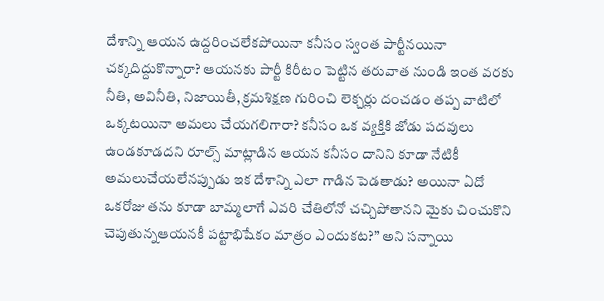దేశాన్ని ఆయన ఉద్దరించలేకపోయినా కనీసం స్వంత పార్టీనయినా చక్కదిద్దుకొన్నారా? ఆయనకు పార్టీ కిరీటం పెట్టిన తరువాత నుండి ఇంత వరకు నీతి, అవినీతి, నిజాయితీ, క్రమశిక్షణ గురించి లెక్చర్లు దంచడం తప్ప వాటిలో ఒక్కటయినా అమలు చేయగలిగారా? కనీసం ఒక వ్యక్తికి జోడు పదవులు ఉండకూడదని రూల్స్ మాట్లాడిన ఆయన కనీసం దానిని కూడా నేటికీ అమలుచేయలేనప్పుడు ఇక దేశాన్ని ఎలా గాడిన పెడతాడు? అయినా ఏదో ఒకరోజు తను కూడా బామ్మలాగే ఎవరి చేతిలోనో చచ్చిపోతానని మైకు చించుకొని చెపుతున్నఆయనకీ పట్టాభిషేకం మాత్రం ఎందుకట?” అని సన్నాయి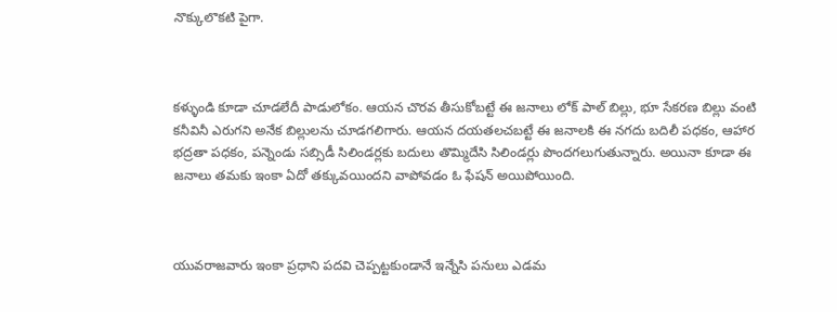నొక్కులొకటి పైగా.



కళ్ళుండి కూడా చూడలేదీ పాడులోకం. ఆయన చొరవ తీసుకోబట్టే ఈ జనాలు లోక్ పాల్ బిల్లు, భూ సేకరణ బిల్లు వంటి కనీవినీ ఎరుగని అనేక బిల్లులను చూడగలిగారు. ఆయన దయతలచబట్టే ఈ జనాలకి ఈ నగదు బదిలీ పధకం, ఆహార భద్రతా పధకం, పన్నెండు సబ్సిడీ సిలిండర్లకు బదులు తొమ్మిదేసి సిలిండర్లు పొందగలుగుతున్నారు. అయినా కూడా ఈ జనాలు తమకు ఇంకా ఏదో తక్కువయిందని వాపోవడం ఓ ఫేషన్ అయిపోయింది.



యువరాజవారు ఇంకా ప్రధాని పదవి చెప్పట్టకుండానే ఇన్నేసి పనులు ఎడమ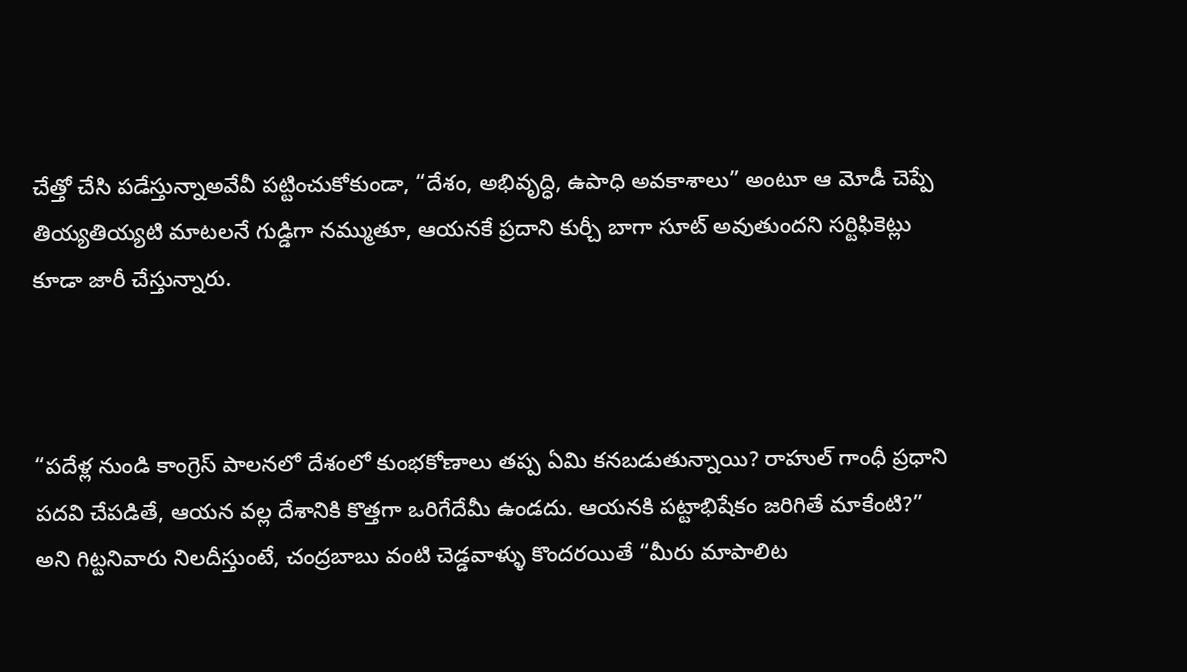చేత్తో చేసి పడేస్తున్నాఅవేవీ పట్టించుకోకుండా, “దేశం, అభివృద్ధి, ఉపాధి అవకాశాలు” అంటూ ఆ మోడీ చెప్పే తియ్యతియ్యటి మాటలనే గుడ్డిగా నమ్ముతూ, ఆయనకే ప్రదాని కుర్చీ బాగా సూట్ అవుతుందని సర్టిఫికెట్లు కూడా జారీ చేస్తున్నారు.



“పదేళ్ల నుండి కాంగ్రెస్ పాలనలో దేశంలో కుంభకోణాలు తప్ప ఏమి కనబడుతున్నాయి? రాహుల్ గాంధీ ప్రధాని పదవి చేపడితే, ఆయన వల్ల దేశానికి కొత్తగా ఒరిగేదేమీ ఉండదు. ఆయనకి పట్టాభిషేకం జరిగితే మాకేంటి?” అని గిట్టనివారు నిలదీస్తుంటే, చంద్రబాబు వంటి చెడ్డవాళ్ళు కొందరయితే “మీరు మాపాలిట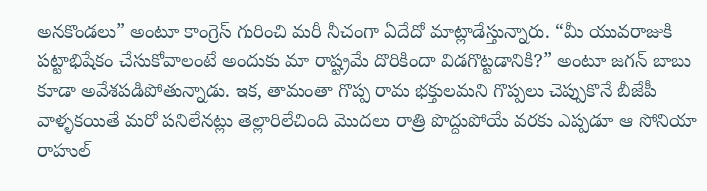అనకొండలు” అంటూ కాంగ్రెస్ గురించి మరీ నీచంగా ఏదేదో మాట్లాడేస్తున్నారు. “మీ యువరాజుకి పట్టాభిషేకం చేసుకోవాలంటే అందుకు మా రాష్ట్రమే దొరికిందా విడగొట్టడానికి?” అంటూ జగన్ బాబు కూడా అవేశపడిపోతున్నాడు. ఇక, తామంతా గొప్ప రామ భక్తులమని గొప్పలు చెప్పుకొనే బీజేపీ వాళ్ళకయితే మరో పనిలేనట్లు తెల్లారిలేచింది మొదలు రాత్రి పొద్దుపోయే వరకు ఎప్పడూ ఆ సోనియా రాహుల్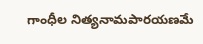గాంధీల నిత్యనామపారయణమే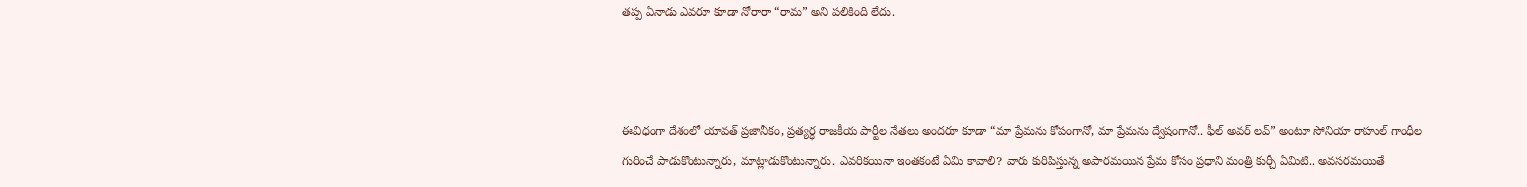తప్ప ఏనాడు ఎవరూ కూడా నోరారా “రామ” అని పలికింది లేదు.



ఈవిధంగా దేశంలో యావత్ ప్రజానీకం, ప్రత్యర్ధ రాజకీయ పార్టీల నేతలు అందరూ కూడా “మా ప్రేమను కోపంగానో, మా ప్రేమను ద్వేషంగానో.. ఫీల్ అవర్ లవ్” అంటూ సోనియా రాహుల్ గాంధీల గురించే పాడుకొంటున్నారు, మాట్లాడుకొంటున్నారు. ఎవరికయినా ఇంతకంటే ఏమి కావాలి? వారు కురిపిస్తున్న అపారమయిన ప్రేమ కోసం ప్రధాని మంత్రి కుర్చీ ఏమిటి.. అవసరమయితే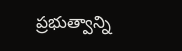ప్రభుత్వాన్ని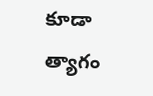కూడా త్యాగం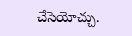చేసెయోచ్చు.